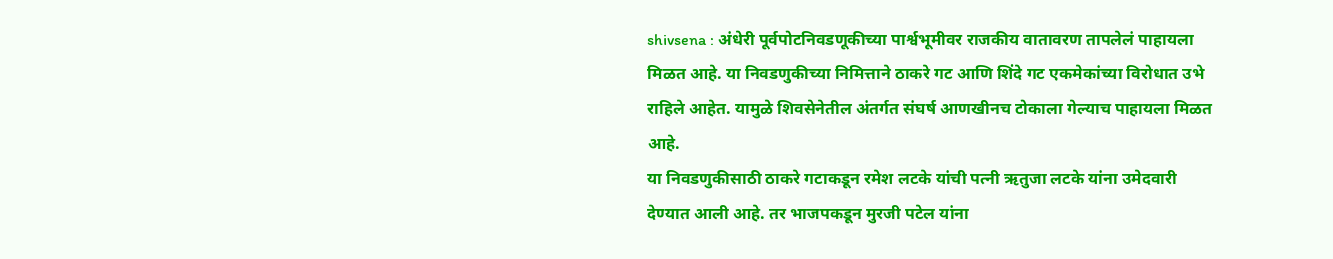shivsena : अंधेरी पूर्वपोटनिवडणूकीच्या पार्श्वभूमीवर राजकीय वातावरण तापलेलं पाहायला मिळत आहे. या निवडणुकीच्या निमित्ताने ठाकरे गट आणि शिंदे गट एकमेकांच्या विरोधात उभे राहिले आहेत. यामुळे शिवसेनेतील अंतर्गत संघर्ष आणखीनच टोकाला गेल्याच पाहायला मिळत आहे.
या निवडणुकीसाठी ठाकरे गटाकडून रमेश लटके यांची पत्नी ऋतुजा लटके यांना उमेदवारी देण्यात आली आहे. तर भाजपकडून मुरजी पटेल यांना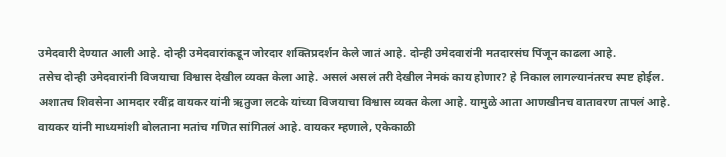उमेदवारी देण्यात आली आहे. दोन्ही उमेदवारांकडून जोरदार शक्तिप्रदर्शन केले जातं आहे. दोन्ही उमेदवारांनी मतदारसंघ पिंजून काढला आहे.
तसेच दोन्ही उमेदवारांनी विजयाचा विश्वास देखील व्यक्त केला आहे. असलं असलं तरी देखील नेमकं काय होणार? हे निकाल लागल्यानंतरच स्पष्ट होईल. अशातच शिवसेना आमदार रवींद्र वायकर यांनी ऋतुजा लटके यांच्या विजयाचा विश्वास व्यक्त केला आहे. यामुळे आता आणखीनच वातावरण तापलं आहे.
वायकर यांनी माध्यमांशी बोलताना मतांच गणित सांगितलं आहे. वायकर म्हणाले, एकेकाळी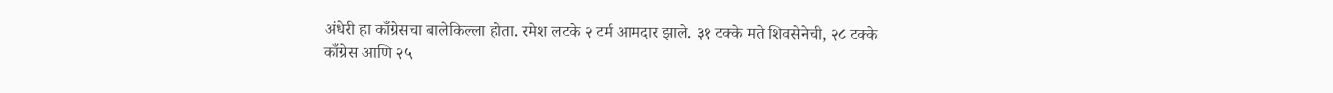अंधेरी हा काँग्रेसचा बालेकिल्ला होता. रमेश लटके २ टर्म आमदार झाले. ३१ टक्के मते शिवसेनेची, २८ टक्के काँग्रेस आणि २५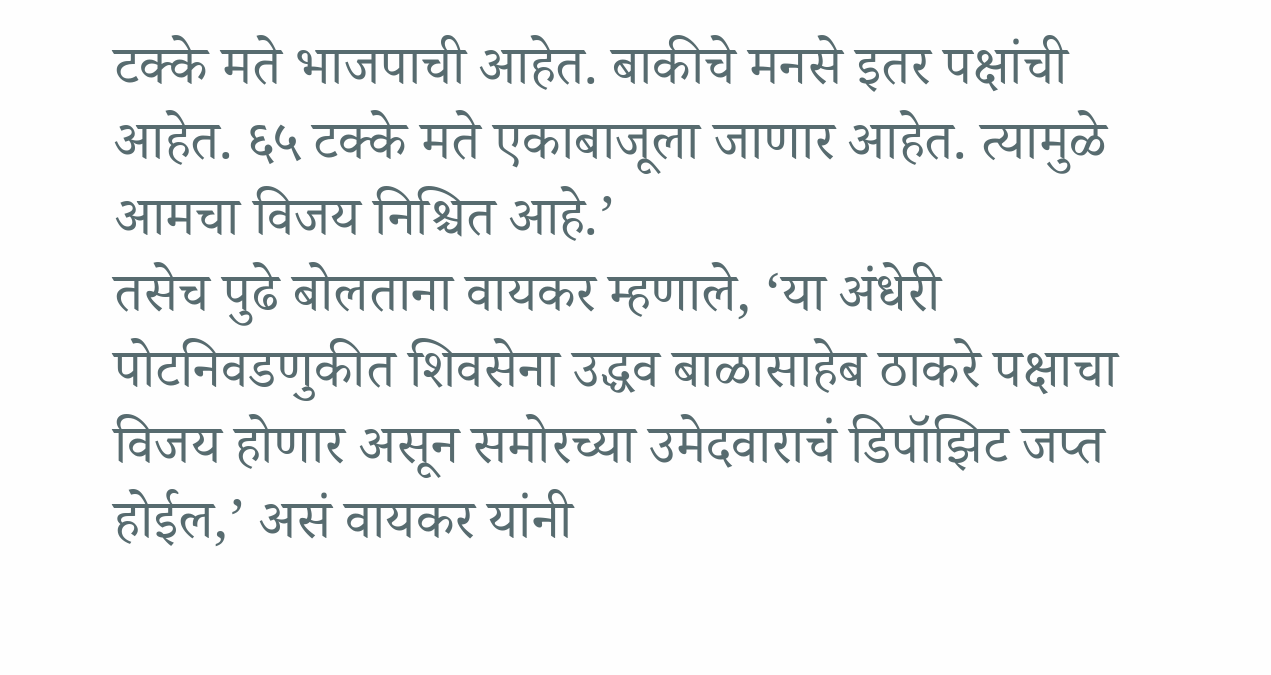टक्के मते भाजपाची आहेत. बाकीचे मनसे इतर पक्षांची आहेत. ६५ टक्के मते एकाबाजूला जाणार आहेत. त्यामुळे आमचा विजय निश्चित आहे.’
तसेच पुढे बोलताना वायकर म्हणाले, ‘या अंधेरी पोटनिवडणुकीत शिवसेना उद्धव बाळासाहेब ठाकरे पक्षाचा विजय होणार असून समोरच्या उमेदवाराचं डिपॉझिट जप्त होईल,’ असं वायकर यांनी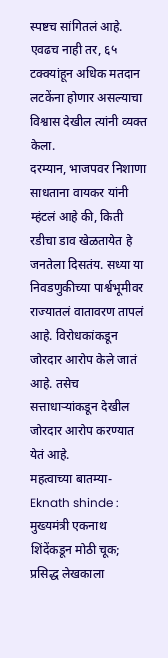स्पष्टच सांगितलं आहे. एवढच नाही तर, ६५ टक्क्यांहून अधिक मतदान लटकेंना होणार असल्याचा विश्वास देखील त्यांनी व्यक्त केला.
दरम्यान, भाजपवर निशाणा साधताना वायकर यांनी म्हंटलं आहे की, किती रडीचा डाव खेळतायेत हे जनतेला दिसतंय. सध्या या निवडणुकीच्या पार्श्वभूमीवर राज्यातलं वातावरण तापलं आहे. विरोधकांकडून जोरदार आरोप केले जातं आहे. तसेच सत्ताधाऱ्यांकडून देखील जोरदार आरोप करण्यात येतं आहे.
महत्वाच्या बातम्या-
Eknath shinde : मुख्यमंत्री एकनाथ शिंदेंकडून मोठी चूक; प्रसिद्ध लेखकाला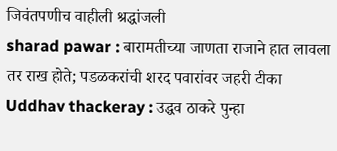जिवंतपणीच वाहीली श्रद्धांजली
sharad pawar : बारामतीच्या जाणता राजाने हात लावला तर राख होते; पडळकरांची शरद पवारांवर जहरी टीका
Uddhav thackeray : उद्धव ठाकरे पुन्हा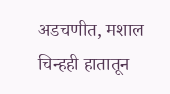अडचणीत, मशाल चिन्हही हातातून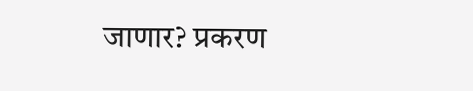जाणार? प्रकरण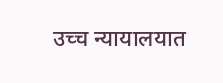उच्च न्यायालयात